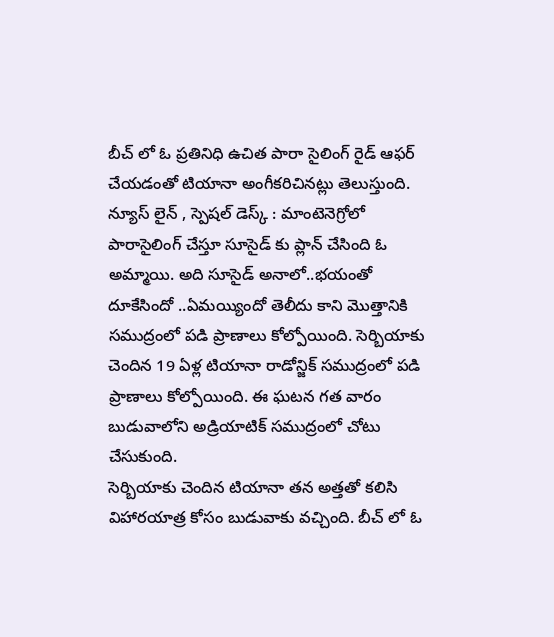బీచ్ లో ఓ ప్రతినిధి ఉచిత పారా సైలింగ్ రైడ్ ఆఫర్ చేయడంతో టియానా అంగీకరిచినట్లు తెలుస్తుంది.
న్యూస్ లైన్ , స్పెషల్ డెస్క్ : మాంటెనెగ్రోలో పారాసైలింగ్ చేస్తూ సూసైడ్ కు ప్లాన్ చేసింది ఓ అమ్మాయి. అది సూసైడ్ అనాలో..భయంతో దూకేసిందో ..ఏమయ్యిందో తెలీదు కాని మొత్తానికి సముద్రంలో పడి ప్రాణాలు కోల్పోయింది. సెర్బియాకు చెందిన 19 ఏళ్ల టియానా రాడోన్జిక్ సముద్రంలో పడి ప్రాణాలు కోల్పోయింది. ఈ ఘటన గత వారం బుడువాలోని అడ్రియాటిక్ సముద్రంలో చోటు చేసుకుంది.
సెర్బియాకు చెందిన టియానా తన అత్తతో కలిసి విహారయాత్ర కోసం బుడువాకు వచ్చింది. బీచ్ లో ఓ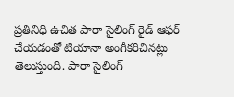ప్రతినిధి ఉచిత పారా సైలింగ్ రైడ్ ఆఫర్ చేయడంతో టియానా అంగీకరిచినట్లు తెలుస్తుంది. పారా సైలింగ్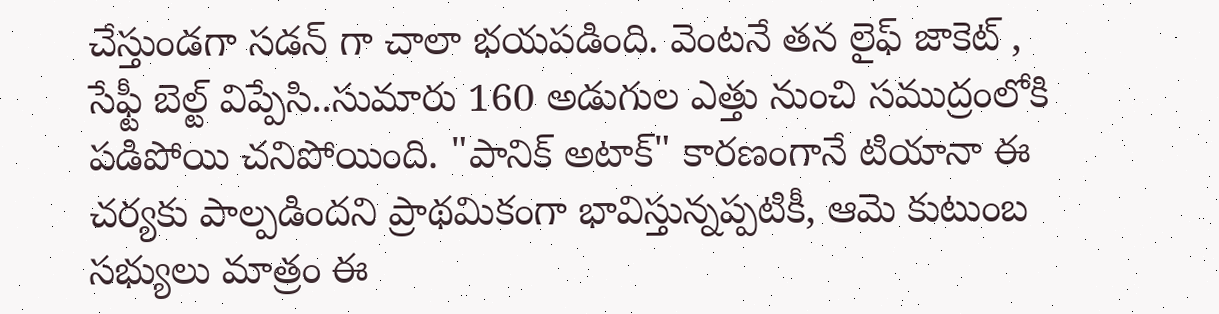చేస్తుండగా సడన్ గా చాలా భయపడింది. వెంటనే తన లైఫ్ జాకెట్ , సేఫ్టీ బెల్ట్ విప్పేసి..సుమారు 160 అడుగుల ఎత్తు నుంచి సముద్రంలోకి పడిపోయి చనిపోయింది. "పానిక్ అటాక్" కారణంగానే టియానా ఈ చర్యకు పాల్పడిందని ప్రాథమికంగా భావిస్తున్నప్పటికీ, ఆమె కుటుంబ సభ్యులు మాత్రం ఈ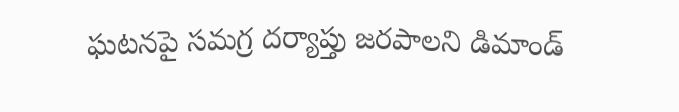ఘటనపై సమగ్ర దర్యాప్తు జరపాలని డిమాండ్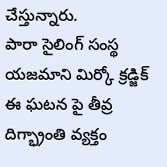చేస్తున్నారు.
పారా సైలింగ్ సంస్థ యజమాని మిర్కో క్రడ్జిక్ ఈ ఘటన పై తీవ్ర దిగ్భ్రాంతి వ్యక్తం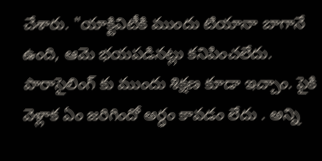చేశారు. "యాక్టివిటీకి ముందు టియానా బాగానే ఉంది, ఆమె భయపడినట్లు కనిపించలేదు. పారాసైలింగ్ కు ముందు శిక్షణ కూడా ఇచ్చాం. పైకి వెళ్లాక ఏం జరిగిందో అర్ధం కావడం లేదు . అన్ని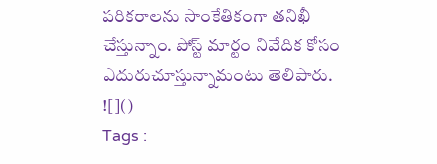పరికరాలను సాంకేతికంగా తనిఖీ చేస్తున్నాం. పోస్ట్ మార్టం నివేదిక కోసం ఎదురుచూస్తున్నామంటు తెలిపారు.
![]()
Tags :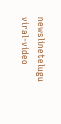newslinetelugu viral-video